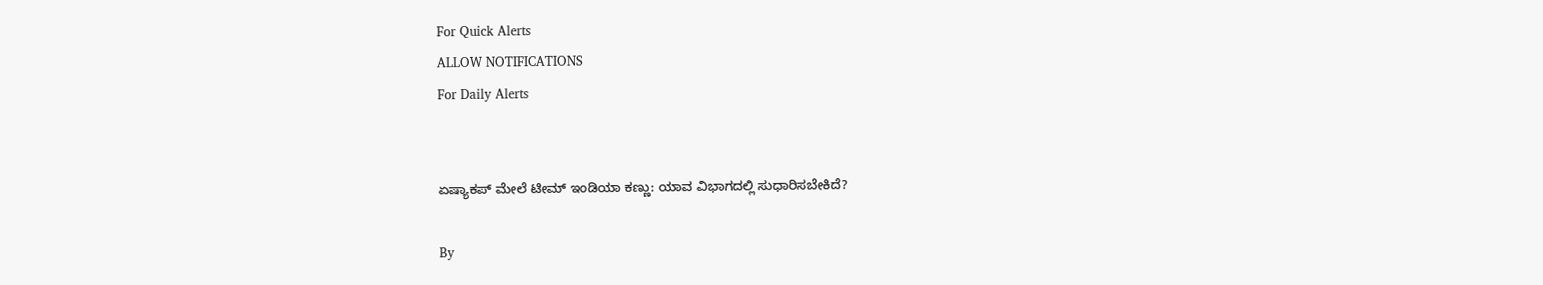For Quick Alerts
ALLOW NOTIFICATIONS
For Daily Alerts


ಏಷ್ಯಾಕಪ್ ಮೇಲೆ ಟೀಮ್ ಇಂಡಿಯಾ ಕಣ್ಣು: ಯಾವ ವಿಭಾಗದಲ್ಲಿ ಸುಧಾರಿಸಬೇಕಿದೆ?

By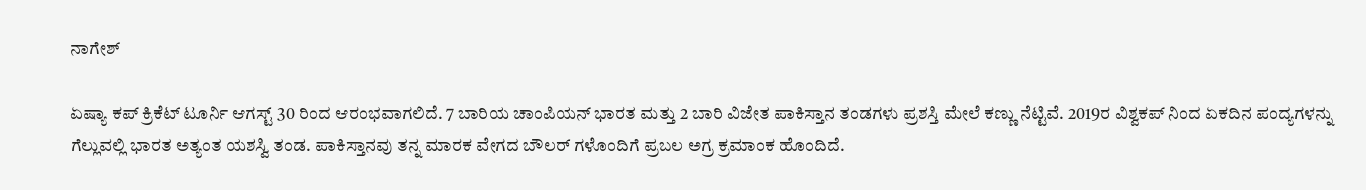ನಾಗೇಶ್

ಏಷ್ಯಾ ಕಪ್ ಕ್ರಿಕೆಟ್ ಟೂರ್ನಿ ಆಗಸ್ಟ್ 30 ರಿಂದ ಆರಂಭವಾಗಲಿದೆ. 7 ಬಾರಿಯ ಚಾಂಪಿಯನ್ ಭಾರತ ಮತ್ತು 2 ಬಾರಿ ವಿಜೇತ ಪಾಕಿಸ್ತಾನ ತಂಡಗಳು ಪ್ರಶಸ್ತಿ ಮೇಲೆ ಕಣ್ಣು ನೆಟ್ಟಿವೆ. 2019ರ ವಿಶ್ವಕಪ್ ನಿಂದ ಏಕದಿನ ಪಂದ್ಯಗಳನ್ನು ಗೆಲ್ಲುವಲ್ಲಿ ಭಾರತ ಅತ್ಯಂತ ಯಶಸ್ವಿ ತಂಡ. ಪಾಕಿಸ್ತಾನವು ತನ್ನ ಮಾರಕ ವೇಗದ ಬೌಲರ್ ಗಳೊಂದಿಗೆ ಪ್ರಬಲ ಅಗ್ರ ಕ್ರಮಾಂಕ ಹೊಂದಿದೆ.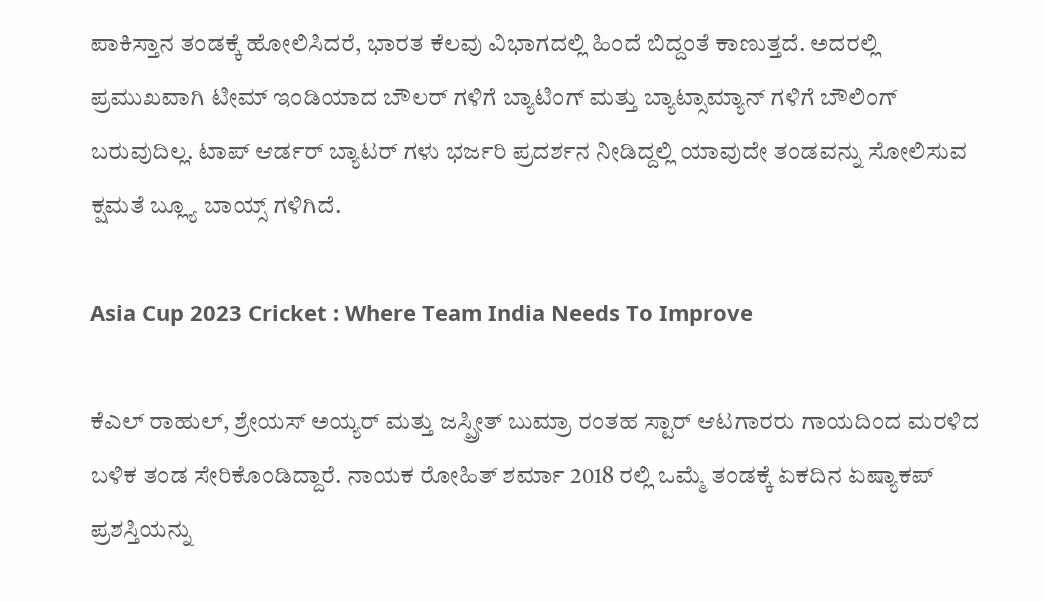ಪಾಕಿಸ್ತಾನ ತಂಡಕ್ಕೆ ಹೋಲಿಸಿದರೆ, ಭಾರತ ಕೆಲವು ವಿಭಾಗದಲ್ಲಿ ಹಿಂದೆ ಬಿದ್ದಂತೆ ಕಾಣುತ್ತದೆ. ಅದರಲ್ಲಿ ಪ್ರಮುಖವಾಗಿ ಟೀಮ್ ಇಂಡಿಯಾದ ಬೌಲರ್ ಗಳಿಗೆ ಬ್ಯಾಟಿಂಗ್ ಮತ್ತು ಬ್ಯಾಟ್ಸಾಮ್ಯಾನ್ ಗಳಿಗೆ ಬೌಲಿಂಗ್ ಬರುವುದಿಲ್ಲ. ಟಾಪ್ ಆರ್ಡರ್ ಬ್ಯಾಟರ್ ಗಳು ಭರ್ಜರಿ ಪ್ರದರ್ಶನ ನೀಡಿದ್ದಲ್ಲಿ ಯಾವುದೇ ತಂಡವನ್ನು ಸೋಲಿಸುವ ಕ್ಷಮತೆ ಬ್ಲ್ಯೂ ಬಾಯ್ಸ್ ಗಳಿಗಿದೆ.

Asia Cup 2023 Cricket : Where Team India Needs To Improve

ಕೆಎಲ್ ರಾಹುಲ್, ಶ್ರೇಯಸ್ ಅಯ್ಯರ್ ಮತ್ತು ಜಸ್ಪ್ರೀತ್ ಬುಮ್ರಾ ರಂತಹ ಸ್ಟಾರ್ ಆಟಗಾರರು ಗಾಯದಿಂದ ಮರಳಿದ ಬಳಿಕ ತಂಡ ಸೇರಿಕೊಂಡಿದ್ದಾರೆ. ನಾಯಕ ರೋಹಿತ್ ಶರ್ಮಾ 2018 ರಲ್ಲಿ ಒಮ್ಮೆ ತಂಡಕ್ಕೆ ಏಕದಿನ ಏಷ್ಯಾಕಪ್ ಪ್ರಶಸ್ತಿಯನ್ನು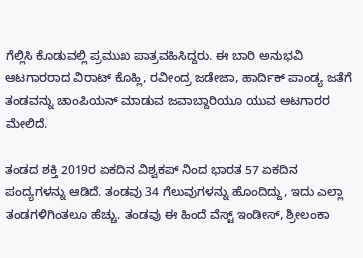ಗೆಲ್ಲಿಸಿ ಕೊಡುವಲ್ಲಿ ಪ್ರಮುಖ ಪಾತ್ರವಹಿಸಿದ್ದರು. ಈ ಬಾರಿ ಅನುಭವಿ ಆಟಗಾರರಾದ ವಿರಾಟ್ ಕೊಹ್ಲಿ, ರವೀಂದ್ರ ಜಡೇಜಾ, ಹಾರ್ದಿಕ್ ಪಾಂಡ್ಯ ಜತೆಗೆ ತಂಡವನ್ನು ಚಾಂಪಿಯನ್ ಮಾಡುವ ಜವಾಬ್ದಾರಿಯೂ ಯುವ ಆಟಗಾರರ ಮೇಲಿದೆ.

ತಂಡದ ಶಕ್ತಿ 2019ರ ಏಕದಿನ ವಿಶ್ವಕಪ್ ನಿಂದ ಭಾರತ 57 ಏಕದಿನ ಪಂದ್ಯಗಳನ್ನು ಆಡಿದೆ. ತಂಡವು 34 ಗೆಲುವುಗಳನ್ನು ಹೊಂದಿದ್ದು, ಇದು ಎಲ್ಲಾ ತಂಡಗಳಿಗಿಂತಲೂ ಹೆಚ್ಚು. ತಂಡವು ಈ ಹಿಂದೆ ವೆಸ್ಟ್ ಇಂಡೀಸ್, ಶ್ರೀಲಂಕಾ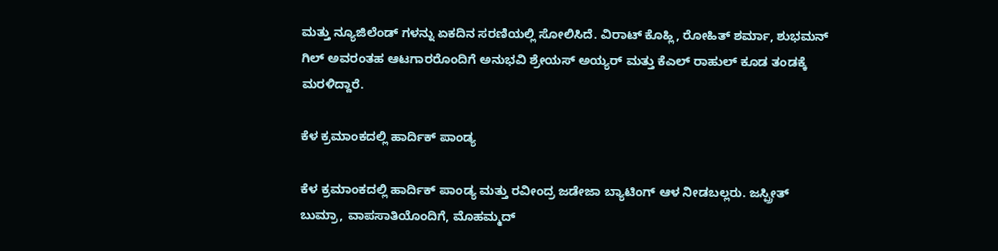ಮತ್ತು ನ್ಯೂಜಿಲೆಂಡ್ ಗಳನ್ನು ಏಕದಿನ ಸರಣಿಯಲ್ಲಿ ಸೋಲಿಸಿದೆ. ವಿರಾಟ್ ಕೊಹ್ಲಿ, ರೋಹಿತ್ ಶರ್ಮಾ, ಶುಭಮನ್ ಗಿಲ್ ಅವರಂತಹ ಆಟಗಾರರೊಂದಿಗೆ ಅನುಭವಿ ಶ್ರೇಯಸ್ ಅಯ್ಯರ್ ಮತ್ತು ಕೆಎಲ್ ರಾಹುಲ್ ಕೂಡ ತಂಡಕ್ಕೆ ಮರಳಿದ್ದಾರೆ.

ಕೆಳ ಕ್ರಮಾಂಕದಲ್ಲಿ ಹಾರ್ದಿಕ್ ಪಾಂಡ್ಯ

ಕೆಳ ಕ್ರಮಾಂಕದಲ್ಲಿ ಹಾರ್ದಿಕ್ ಪಾಂಡ್ಯ ಮತ್ತು ರವೀಂದ್ರ ಜಡೇಜಾ ಬ್ಯಾಟಿಂಗ್ ಆಳ ನೀಡಬಲ್ಲರು. ಜಸ್ಪ್ರೀತ್ ಬುಮ್ರಾ, ವಾಪಸಾತಿಯೊಂದಿಗೆ, ಮೊಹಮ್ಮದ್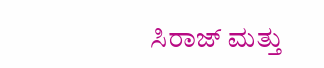ಸಿರಾಜ್ ಮತ್ತು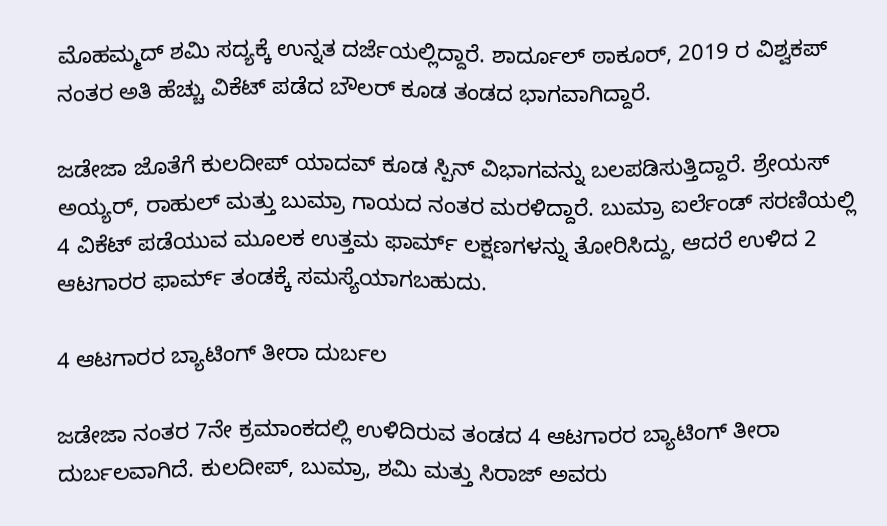ಮೊಹಮ್ಮದ್ ಶಮಿ ಸದ್ಯಕ್ಕೆ ಉನ್ನತ ದರ್ಜೆಯಲ್ಲಿದ್ದಾರೆ. ಶಾರ್ದೂಲ್ ಠಾಕೂರ್, 2019 ರ ವಿಶ್ವಕಪ್ ನಂತರ ಅತಿ ಹೆಚ್ಚು ವಿಕೆಟ್ ಪಡೆದ ಬೌಲರ್ ಕೂಡ ತಂಡದ ಭಾಗವಾಗಿದ್ದಾರೆ.

ಜಡೇಜಾ ಜೊತೆಗೆ ಕುಲದೀಪ್ ಯಾದವ್ ಕೂಡ ಸ್ಪಿನ್ ವಿಭಾಗವನ್ನು ಬಲಪಡಿಸುತ್ತಿದ್ದಾರೆ. ಶ್ರೇಯಸ್ ಅಯ್ಯರ್, ರಾಹುಲ್ ಮತ್ತು ಬುಮ್ರಾ ಗಾಯದ ನಂತರ ಮರಳಿದ್ದಾರೆ. ಬುಮ್ರಾ ಐರ್ಲೆಂಡ್ ಸರಣಿಯಲ್ಲಿ 4 ವಿಕೆಟ್ ಪಡೆಯುವ ಮೂಲಕ ಉತ್ತಮ ಫಾರ್ಮ್ ಲಕ್ಷಣಗಳನ್ನು ತೋರಿಸಿದ್ದು, ಆದರೆ ಉಳಿದ 2 ಆಟಗಾರರ ಫಾರ್ಮ್ ತಂಡಕ್ಕೆ ಸಮಸ್ಯೆಯಾಗಬಹುದು.

4 ಆಟಗಾರರ ಬ್ಯಾಟಿಂಗ್ ತೀರಾ ದುರ್ಬಲ

ಜಡೇಜಾ ನಂತರ 7ನೇ ಕ್ರಮಾಂಕದಲ್ಲಿ ಉಳಿದಿರುವ ತಂಡದ 4 ಆಟಗಾರರ ಬ್ಯಾಟಿಂಗ್ ತೀರಾ ದುರ್ಬಲವಾಗಿದೆ. ಕುಲದೀಪ್, ಬುಮ್ರಾ, ಶಮಿ ಮತ್ತು ಸಿರಾಜ್ ಅವರು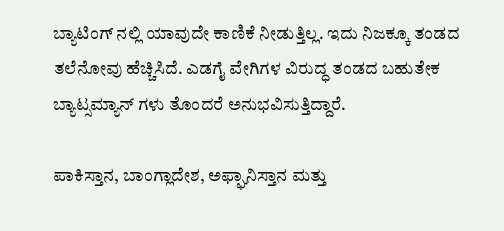ಬ್ಯಾಟಿಂಗ್ ನಲ್ಲಿ ಯಾವುದೇ ಕಾಣಿಕೆ ನೀಡುತ್ತಿಲ್ಲ. ಇದು ನಿಜಕ್ಕೂ ತಂಡದ ತಲೆನೋವು ಹೆಚ್ಚಿಸಿದೆ. ಎಡಗೈ ವೇಗಿಗಳ ವಿರುದ್ಧ ತಂಡದ ಬಹುತೇಕ ಬ್ಯಾಟ್ಸಮ್ಯಾನ್ ಗಳು ತೊಂದರೆ ಅನುಭವಿಸುತ್ತಿದ್ದಾರೆ.

ಪಾಕಿಸ್ತಾನ, ಬಾಂಗ್ಲಾದೇಶ, ಅಫ್ಘಾನಿಸ್ತಾನ ಮತ್ತು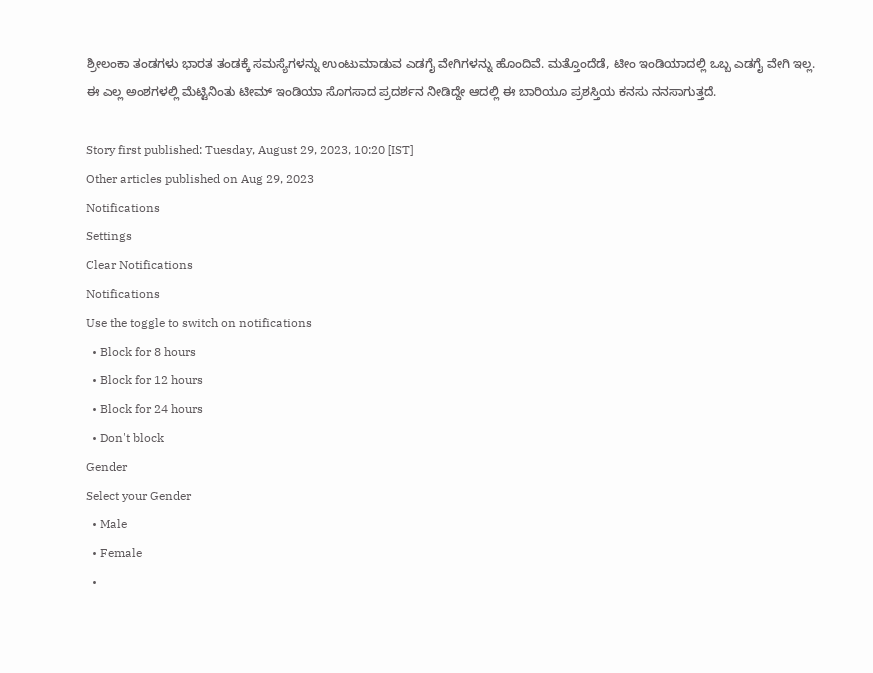ಶ್ರೀಲಂಕಾ ತಂಡಗಳು ಭಾರತ ತಂಡಕ್ಕೆ ಸಮಸ್ಯೆಗಳನ್ನು ಉಂಟುಮಾಡುವ ಎಡಗೈ ವೇಗಿಗಳನ್ನು ಹೊಂದಿವೆ. ಮತ್ತೊಂದೆಡೆ, ಟೀಂ ಇಂಡಿಯಾದಲ್ಲಿ ಒಬ್ಬ ಎಡಗೈ ವೇಗಿ ಇಲ್ಲ. ಈ ಎಲ್ಲ ಅಂಶಗಳಲ್ಲಿ ಮೆಟ್ಟಿನಿಂತು ಟೀಮ್ ಇಂಡಿಯಾ ಸೊಗಸಾದ ಪ್ರದರ್ಶನ ನೀಡಿದ್ದೇ ಆದಲ್ಲಿ ಈ ಬಾರಿಯೂ ಪ್ರಶಸ್ತಿಯ ಕನಸು ನನಸಾಗುತ್ತದೆ.

Story first published: Tuesday, August 29, 2023, 10:20 [IST]
Other articles published on Aug 29, 2023
Notifications
Settings
Clear Notifications
Notifications
Use the toggle to switch on notifications
  • Block for 8 hours
  • Block for 12 hours
  • Block for 24 hours
  • Don't block
Gender
Select your Gender
  • Male
  • Female
  •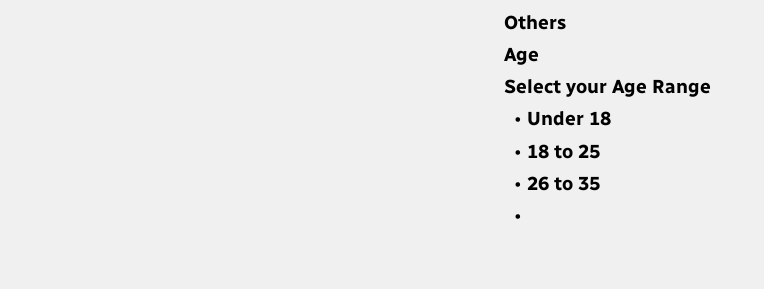Others
Age
Select your Age Range
  • Under 18
  • 18 to 25
  • 26 to 35
  •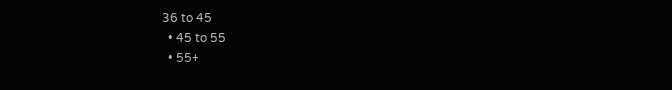36 to 45
  • 45 to 55
  • 55+